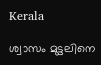Kerala

ശ്വാസം മുട്ടലിനെ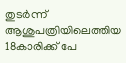തുടർന്ന് ആശുപത്രിയിലെത്തിയ 18കാരിക്ക് പേ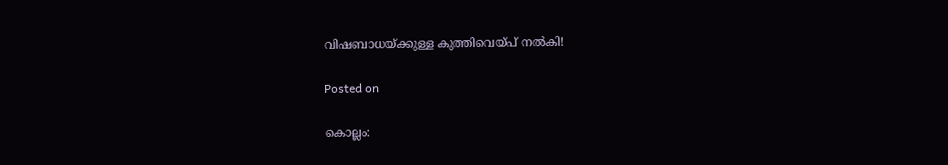വിഷബാധയ്ക്കുള്ള കുത്തിവെയ്പ് നൽകി!

Posted on

കൊല്ലം: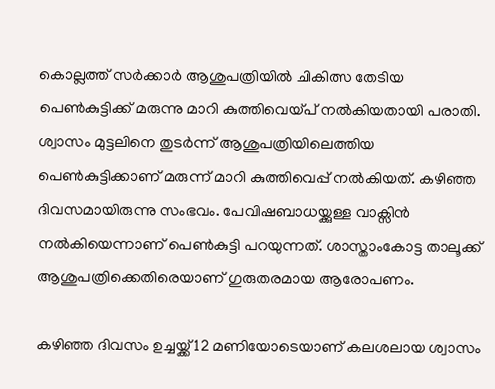കൊല്ലത്ത് സർക്കാർ ആശുപത്രിയിൽ ചികിത്സ തേടിയ പെൺകുട്ടിക്ക് മരുന്നു മാറി കുത്തിവെയ്പ് നൽകിയതായി പരാതി. ശ്വാസം മുട്ടലിനെ തുടർന്ന് ആശുപത്രിയിലെത്തിയ പെൺകുട്ടിക്കാണ് മരുന്ന് മാറി കുത്തിവെപ്പ് നൽകിയത്. കഴിഞ്ഞ ദിവസമായിരുന്നു സംഭവം. പേവിഷബാധയ്ക്കുള്ള വാക്സിൻ നൽകിയെന്നാണ് പെൺകുട്ടി പറയുന്നത്. ശാസ്താംകോട്ട താലൂക്ക് ആശുപത്രിക്കെതിരെയാണ് ഗുരുതരമായ ആരോപണം.

കഴിഞ്ഞ ദിവസം ഉച്ചയ്ക്ക് 12 മണിയോടെയാണ് കലശലായ ശ്വാസം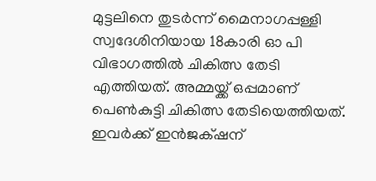മുട്ടലിനെ തുടർന്ന് മൈനാഗപ്പള്ളി സ്വദേശിനിയായ 18കാരി ഓ പി വിഭാഗത്തിൽ ചികിത്സ തേടി എത്തിയത്. അമ്മയ്ക്ക് ഒപ്പമാണ് പെൺകുട്ടി ചികിത്സ തേടിയെത്തിയത്. ഇവര്‍ക്ക് ഇന്‍ജക്‌ഷന്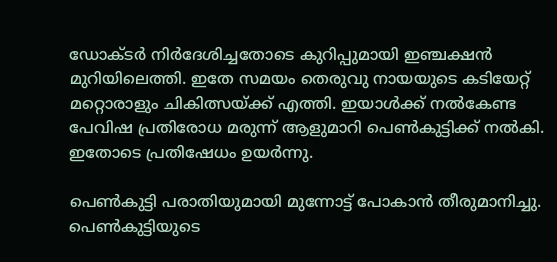ഡോക്ടര്‍ നിർദേശിച്ചതോടെ കുറിപ്പുമായി ഇഞ്ചക്ഷൻ മുറിയിലെത്തി. ഇതേ സമയം തെരുവു നായയുടെ കടിയേറ്റ് മറ്റൊരാളും ചികിത്സയ്ക്ക് എത്തി. ഇയാൾക്ക് നൽകേണ്ട പേവിഷ പ്രതിരോധ മരുന്ന് ആളുമാറി പെൺകുട്ടിക്ക് നൽകി. ഇതോടെ പ്രതിഷേധം ഉയർന്നു.

പെൺകുട്ടി പരാതിയുമായി മുന്നോട്ട് പോകാൻ തീരുമാനിച്ചു. പെൺകുട്ടിയുടെ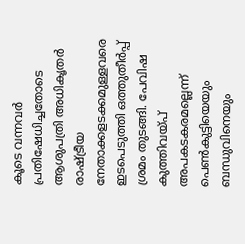കൂടെ വന്നവർ പ്രതിഷേധിച്ചതോടെ ആശുപത്രി അധികൃതർ രാഷ്ട്രീയ നേതാക്കളടക്കമുള്ളവരെ ഇടപെടുത്തി ഒത്തുതീർപ്പ് ശ്രമം തുടങ്ങി. പേവിഷ കുത്തിവയ്പ് അപകടകരമല്ലെന്ന് പെൺകുട്ടിയെയും ബന്ധുവിനെയും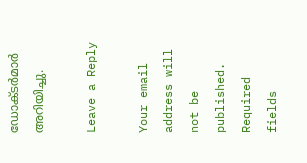ഡോക്ടർമാർ അറിയിച്ചു.

Leave a Reply

Your email address will not be published. Required fields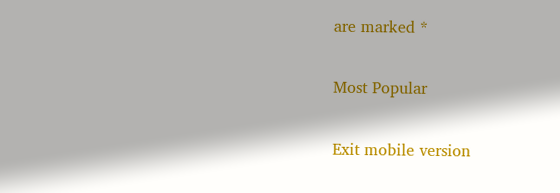are marked *

Most Popular

Exit mobile version